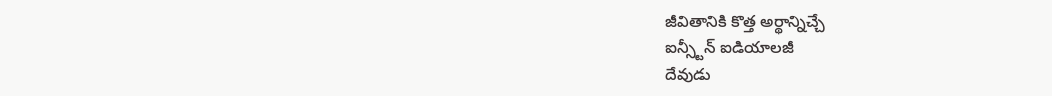జీవితానికి కొత్త అర్థాన్నిచ్చే
ఐన్స్టీన్ ఐడియాలజీ
దేవుడు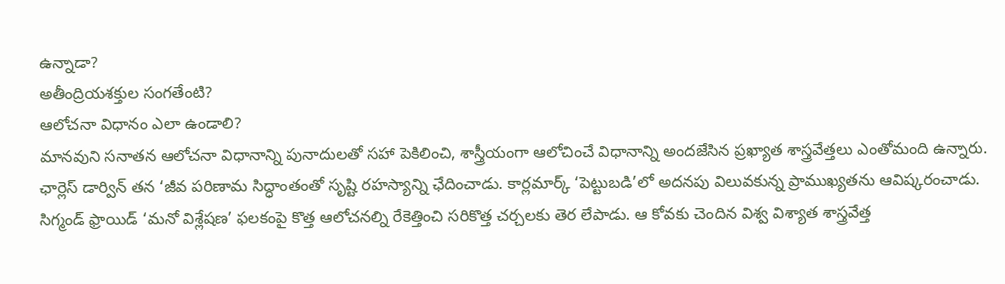ఉన్నాడా?
అతీంద్రియశక్తుల సంగతేంటి?
ఆలోచనా విధానం ఎలా ఉండాలి?
మానవుని సనాతన ఆలోచనా విధానాన్ని పునాదులతో సహా పెకిలించి, శాస్త్రీయంగా ఆలోచించే విధానాన్ని అందజేసిన ప్రఖ్యాత శాస్త్రవేత్తలు ఎంతోమంది ఉన్నారు. ఛార్లెస్ డార్విన్ తన ‘జీవ పరిణామ సిద్ధాంతంతో సృష్టి రహస్యాన్ని ఛేదించాడు. కార్లమార్క్ ‘పెట్టుబడి’లో అదనపు విలువకున్న ప్రాముఖ్యతను ఆవిష్కరంచాడు. సిగ్మండ్ ఫ్రాయిడ్ ‘మనో విశ్లేషణ’ ఫలకంపై కొత్త ఆలోచనల్ని రేకెత్తించి సరికొత్త చర్చలకు తెర లేపాడు. ఆ కోవకు చెందిన విశ్వ విశ్యాత శాస్త్రవేత్త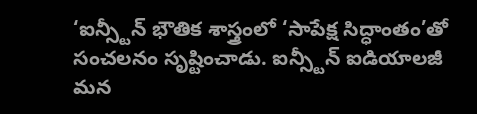‘ఐన్స్టీన్ భౌతిక శాస్త్రంలో ‘సాపేక్ష సిద్ధాంతం’తో సంచలనం సృష్టించాడు. ఐన్స్టీన్ ఐడియాలజీ మన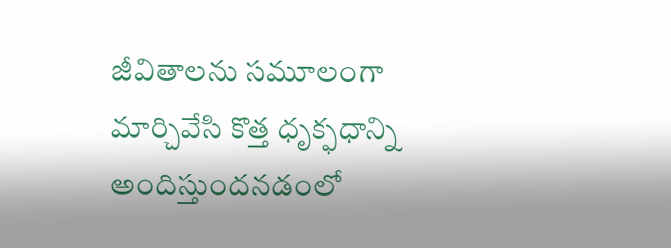జీవితాలను సమూలంగా మార్చివేసి కొత్త ధృక్ఫధాన్ని అందిస్తుందనడంలో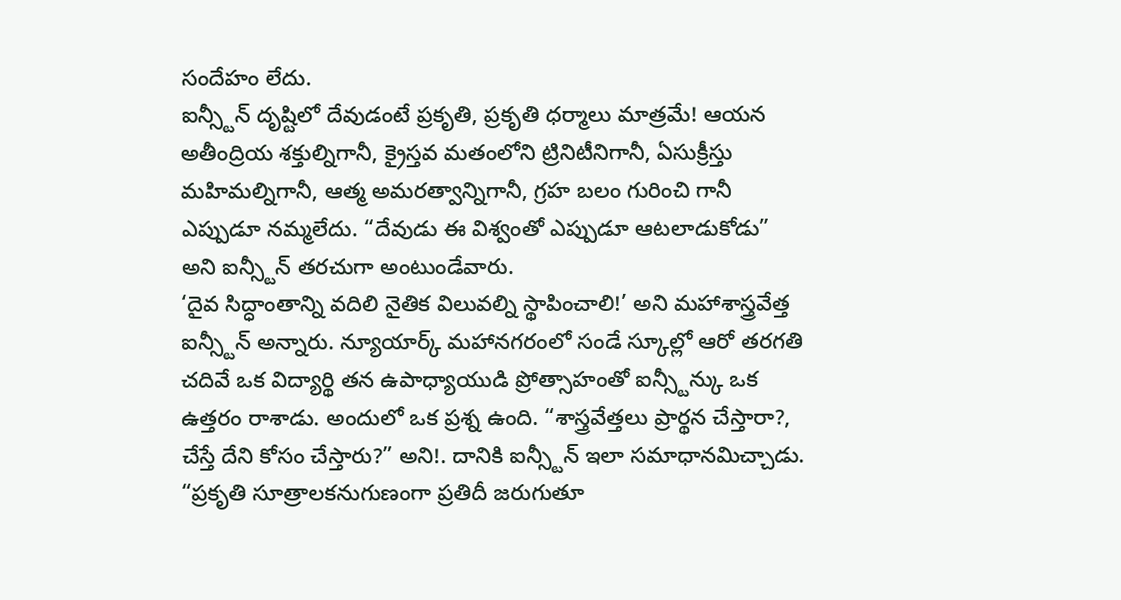సందేహం లేదు.
ఐన్స్టీన్ దృష్టిలో దేవుడంటే ప్రకృతి, ప్రకృతి ధర్మాలు మాత్రమే! ఆయన అతీంద్రియ శక్తుల్నిగానీ, క్రైస్తవ మతంలోని ట్రినిటీనిగానీ, ఏసుక్రీస్తు మహిమల్నిగానీ, ఆత్మ అమరత్వాన్నిగానీ, గ్రహ బలం గురించి గానీ ఎప్పుడూ నమ్మలేదు. “దేవుడు ఈ విశ్వంతో ఎప్పుడూ ఆటలాడుకోడు” అని ఐన్స్టీన్ తరచుగా అంటుండేవారు.
‘దైవ సిద్ధాంతాన్ని వదిలి నైతిక విలువల్ని స్థాపించాలి!’ అని మహాశాస్త్రవేత్త ఐన్స్టీన్ అన్నారు. న్యూయార్క్ మహానగరంలో సండే స్కూల్లో ఆరో తరగతి చదివే ఒక విద్యార్థి తన ఉపాధ్యాయుడి ప్రోత్సాహంతో ఐన్స్టీన్కు ఒక ఉత్తరం రాశాడు. అందులో ఒక ప్రశ్న ఉంది. “శాస్త్రవేత్తలు ప్రార్థన చేస్తారా?, చేస్తే దేని కోసం చేస్తారు?” అని!. దానికి ఐన్స్టీన్ ఇలా సమాధానమిచ్చాడు. “ప్రకృతి సూత్రాలకనుగుణంగా ప్రతిదీ జరుగుతూ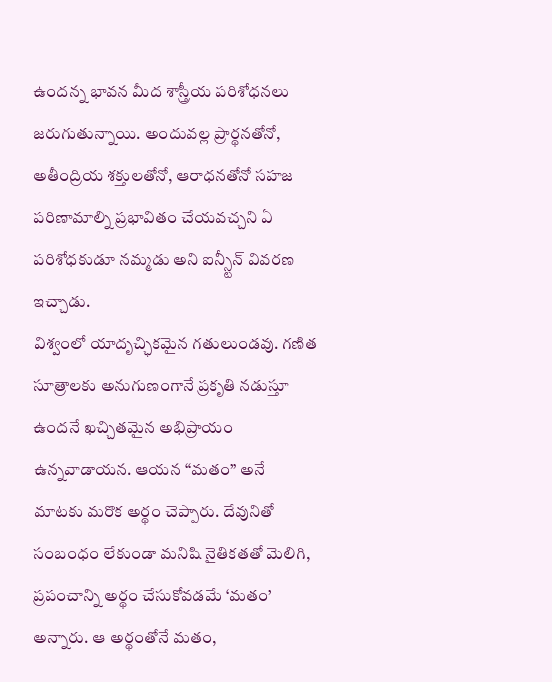ఉందన్న భావన మీద శాస్త్రీయ పరిశోధనలు జరుగుతున్నాయి. అందువల్ల ప్రార్థనతోనో, అతీంద్రియ శక్తులతోనో, ఆరాధనతోనో సహజ పరిణామాల్ని ప్రభావితం చేయవచ్చని ఏ పరిశోధకుడూ నమ్మడు అని ఐన్స్టీన్ వివరణ ఇచ్చాడు.
విశ్వంలో యాదృచ్ఛికమైన గతులుండవు. గణిత సూత్రాలకు అనుగుణంగానే ప్రకృతి నడుస్తూ ఉందనే ఖచ్చితమైన అభిప్రాయం ఉన్నవాడాయన. ఆయన “మతం” అనే మాటకు మరొక అర్థం చెప్పారు. దేవునితో సంబంధం లేకుండా మనిషి నైతికతతో మెలిగి, ప్రపంచాన్ని అర్థం చేసుకోవడమే ‘మతం’ అన్నారు. ఆ అర్థంతోనే మతం,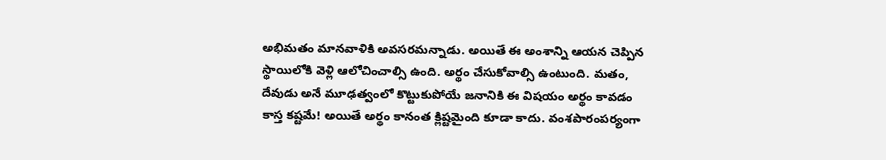అభిమతం మానవాళికి అవసరమన్నాడు. అయితే ఈ అంశాన్ని ఆయన చెప్పిన స్థాయిలోకి వెళ్లి ఆలోచించాల్సి ఉంది. అర్థం చేసుకోవాల్సి ఉంటుంది. మతం, దేవుడు అనే మూఢత్వంలో కొట్టుకుపోయే జనానికి ఈ విషయం అర్థం కావడం కాస్త కష్టమే! అయితే అర్థం కానంత క్లిష్టమైంది కూడా కాదు. వంశపారంపర్యంగా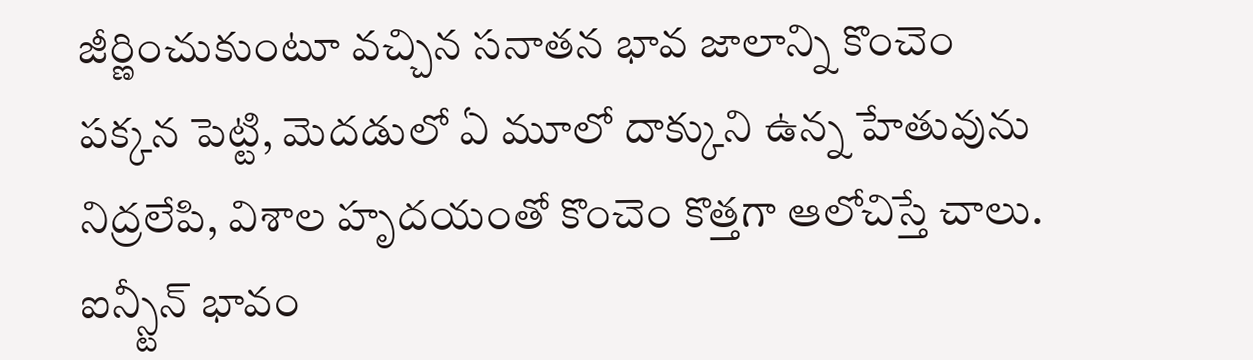జీర్ణించుకుంటూ వచ్చిన సనాతన భావ జాలాన్ని కొంచెం పక్కన పెట్టి, మెదడులో ఏ మూలో దాక్కుని ఉన్న హేతువును నిద్రలేపి, విశాల హృదయంతో కొంచెం కొత్తగా ఆలోచిస్తే చాలు. ఐన్స్టీన్ భావం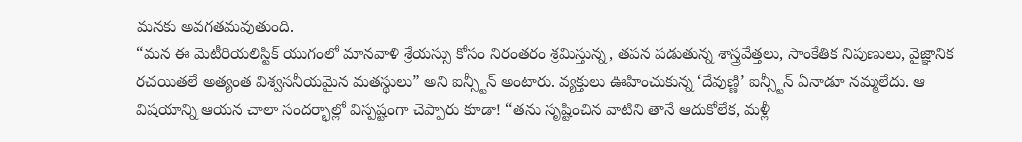మనకు అవగతమవుతుంది.
“మన ఈ మెటీరియలిస్టిక్ యుగంలో మానవాళి శ్రేయస్సు కోసం నిరంతరం శ్రమిస్తున్న, తపన పడుతున్న శాస్త్రవేత్తలు, సాంకేతిక నిపుణులు, వైజ్ఞానిక రచయితలే అత్యంత విశ్వసనీయమైన మతస్థులు” అని ఐన్స్టీన్ అంటారు. వ్యక్తులు ఊహించుకున్న ‘దేవుణ్ణి’ ఐన్స్టీన్ ఏనాడూ నమ్మలేదు. ఆ విషయాన్ని ఆయన చాలా సందర్భాల్లో విస్పష్టంగా చెప్పారు కూడా! “తను సృష్టించిన వాటిని తానే ఆదుకోలేక, మళ్లీ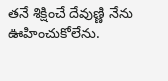తనే శిక్షించే దేవుణ్ణి నేను ఊహించుకోలేను.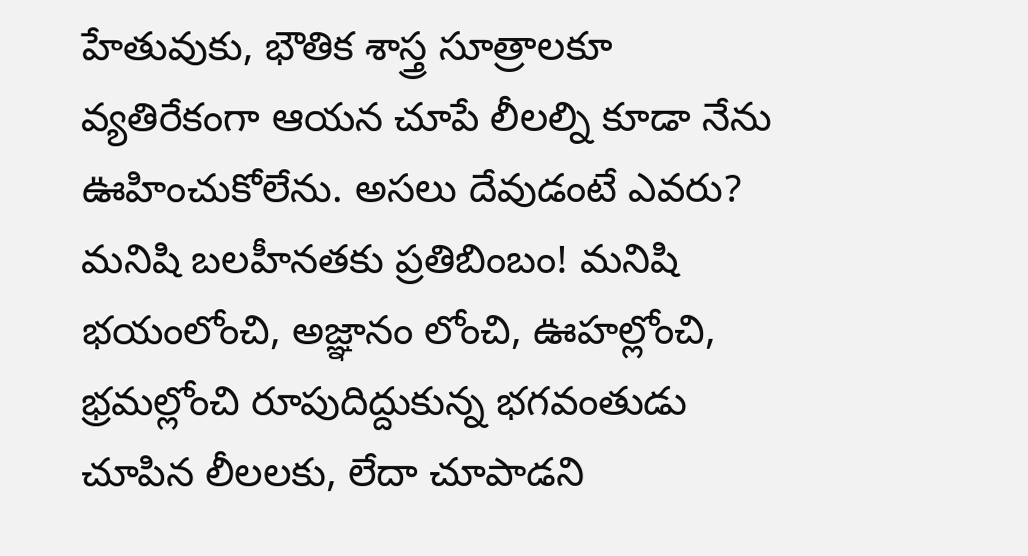హేతువుకు, భౌతిక శాస్త్ర సూత్రాలకూ వ్యతిరేకంగా ఆయన చూపే లీలల్ని కూడా నేను ఊహించుకోలేను. అసలు దేవుడంటే ఎవరు? మనిషి బలహీనతకు ప్రతిబింబం! మనిషి భయంలోంచి, అజ్ఞానం లోంచి, ఊహల్లోంచి, భ్రమల్లోంచి రూపుదిద్దుకున్న భగవంతుడు చూపిన లీలలకు, లేదా చూపాడని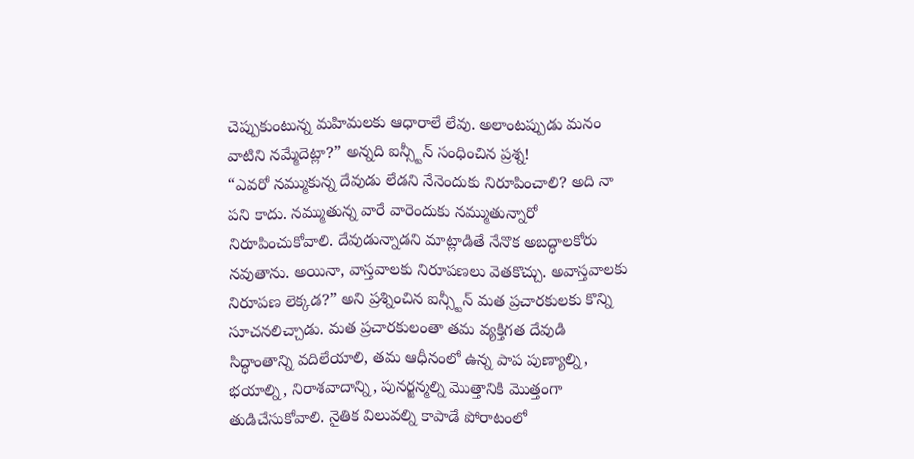చెప్పుకుంటున్న మహిమలకు ఆధారాలే లేవు. అలాంటప్పుడు మనం వాటిని నమ్మేదెట్లా?” అన్నది ఐన్స్టీన్ సంధించిన ప్రశ్న!
“ఎవరో నమ్ముకున్న దేవుడు లేడని నేనెందుకు నిరూపించాలి? అది నా పని కాదు. నమ్ముతున్న వారే వారెందుకు నమ్ముతున్నారో నిరూపించుకోవాలి. దేవుడున్నాడని మాట్లాడితే నేనొక అబద్ధాలకోరు నవుతాను. అయినా, వాస్తవాలకు నిరూపణలు వెతకొచ్చు. అవాస్తవాలకు నిరూపణ లెక్కడ?” అని ప్రశ్నించిన ఐన్స్టీన్ మత ప్రచారకులకు కొన్ని సూచనలిచ్చాడు. మత ప్రచారకులంతా తమ వ్యక్తిగత దేవుడి సిద్ధాంతాన్ని వదిలేయాలి, తమ ఆధీనంలో ఉన్న పాప పుణ్యాల్ని, భయాల్ని, నిరాశవాదాన్ని, పునర్జన్మల్ని మొత్తానికి మొత్తంగా తుడిచేసుకోవాలి. నైతిక విలువల్ని కాపాడే పోరాటంలో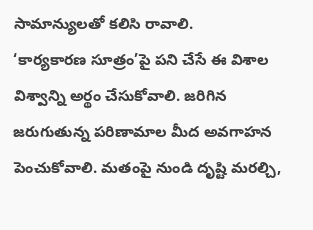సామాన్యులతో కలిసి రావాలి.
‘కార్యకారణ సూత్రం’పై పని చేసే ఈ విశాల విశ్వాన్ని అర్థం చేసుకోవాలి. జరిగిన జరుగుతున్న పరిణామాల మీద అవగాహన పెంచుకోవాలి. మతంపై నుండి దృష్టి మరల్చి,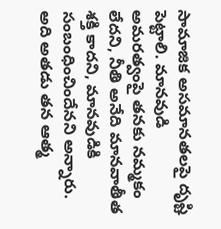సామాజిక అసమానతలపై దృష్టి పెట్టాలి. మానవుడి అమరత్వంపై తనకు నమ్మకం లేదని, నీతి అనేది మానవాతీత శక్తి కాదని, మానవుడికి సంబంధించిందేనని అన్నారు. అది అతడు తన ఆత్మ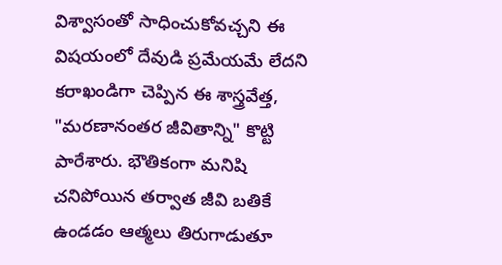విశ్వాసంతో సాధించుకోవచ్చని ఈ విషయంలో దేవుడి ప్రమేయమే లేదని కరాఖండిగా చెప్పిన ఈ శాస్త్రవేత్త, "మరణానంతర జీవితాన్ని" కొట్టి పారేశారు. భౌతికంగా మనిషి చనిపోయిన తర్వాత జీవి బతికే ఉండడం ఆత్మలు తిరుగాడుతూ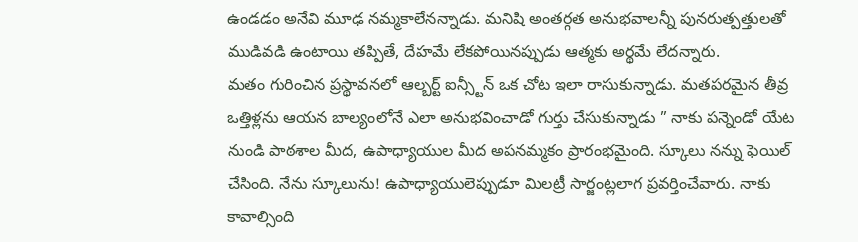ఉండడం అనేవి మూఢ నమ్మకాలేనన్నాడు. మనిషి అంతర్గత అనుభవాలన్నీ పునరుత్పత్తులతో ముడివడి ఉంటాయి తప్పితే, దేహమే లేకపోయినప్పుడు ఆత్మకు అర్థమే లేదన్నారు.
మతం గురించిన ప్రస్థావనలో ఆల్బర్ట్ ఐన్స్టీన్ ఒక చోట ఇలా రాసుకున్నాడు. మతపరమైన తీవ్ర ఒత్తిళ్లను ఆయన బాల్యంలోనే ఎలా అనుభవించాడో గుర్తు చేసుకున్నాడు ” నాకు పన్నెండో యేట నుండి పాఠశాల మీద, ఉపాధ్యాయుల మీద అపనమ్మకం ప్రారంభమైంది. స్కూలు నన్ను ఫెయిల్ చేసింది. నేను స్కూలును! ఉపాధ్యాయులెప్పుడూ మిలట్రీ సార్జంట్లలాగ ప్రవర్తించేవారు. నాకు కావాల్సింది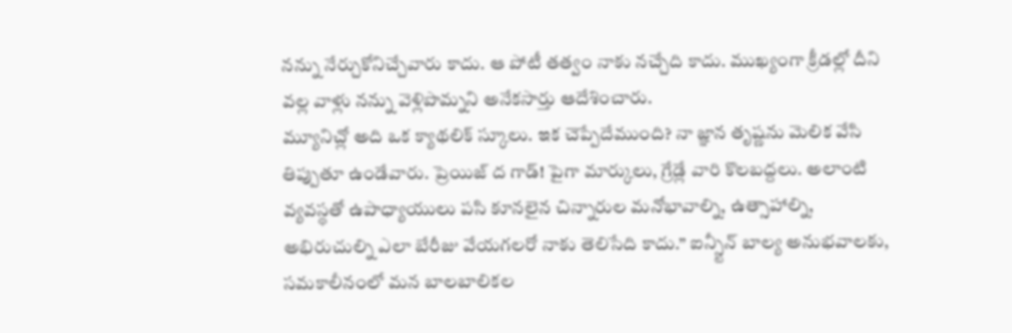నన్ను నేర్చుకోనిచ్చేవారు కాదు. ఆ పోటీ తత్వం నాకు నచ్చేది కాదు. ముఖ్యంగా క్రీడల్లో దీని వల్ల వాళ్లు నన్ను వెళ్లిపొమ్నని అనేకసార్తు ఆదేశించారు.
మ్యూనిచ్లో అది ఒక క్యాథలిక్ స్కూలు. ఇక చెప్పేదేముంది? నా జ్ఞాన తృష్ణను మెలిక వేసి తిప్పుతూ ఉండేవారు. ప్రెయిజ్ ద గాడ్! పైగా మార్కులు, గ్రేడ్లే వారి కొలబద్దలు. అలాంటి వ్యవస్థతో ఉపాధ్యాయులు పసి కూనలైన చిన్నారుల మనోభావాల్ని, ఉత్సాహాల్ని, అభిరుచుల్ని ఎలా బేరీజు వేయగలరో నాకు తెలిసేది కాదు.” ఐన్స్టీన్ బాల్య అనుభవాలకు, సమకాలీనంలో మన బాలబాలికల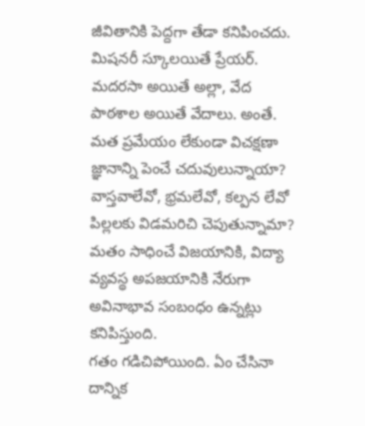జీవితానికి పెద్దగా తేడా కనిపించదు. మిషనరీ స్కూలయితే ప్రేయర్. మదరసా అయితే అల్లా, వేద పాఠశాల అయితే వేదాలు. అంతే. మత ప్రమేయం లేకుండా విచక్షణా జ్ఞానాన్ని పెంచే చదువులున్నాయా? వాస్తవాలేవో, భ్రమలేవో, కల్పన లేవో పిల్లలకు విడమరిచి చెపుతున్నామా? మతం సాధించే విజయానికి, విద్యా వ్యవస్థ అపజయానికి నేరుగా అవినాభావ సంబంధం ఉన్నట్లు కనిపిస్తుంది.
గతం గడిచిపోయింది. ఏం చేసినా దాన్నిక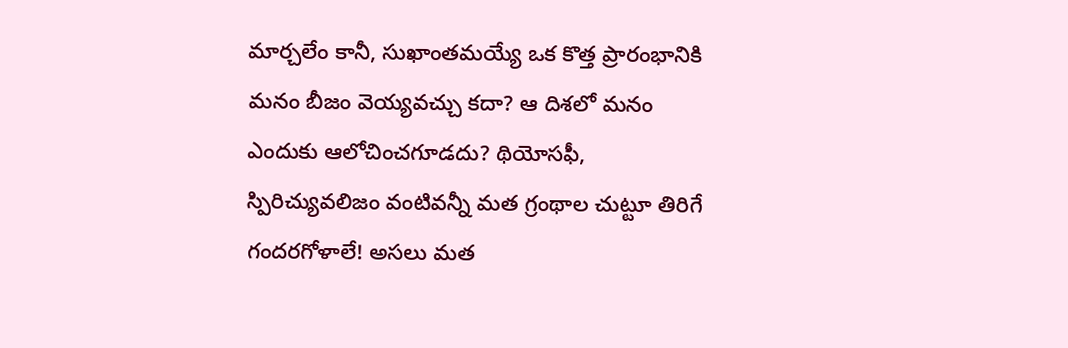మార్చలేం కానీ, సుఖాంతమయ్యే ఒక కొత్త ప్రారంభానికి మనం బీజం వెయ్యవచ్చు కదా? ఆ దిశలో మనం ఎందుకు ఆలోచించగూడదు? థియోసఫీ, స్పిరిచ్యువలిజం వంటివన్నీ మత గ్రంథాల చుట్టూ తిరిగే గందరగోళాలే! అసలు మత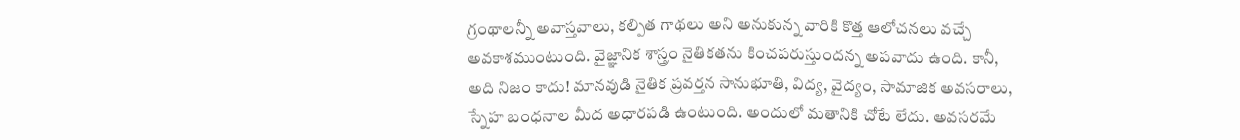గ్రంథాలన్నీ అవాస్తవాలు, కల్పిత గాథలు అని అనుకున్న వారికి కొత్త ఆలోచనలు వచ్చే అవకాశముంటుంది. వైజ్ఞానిక శాస్త్రం నైతికతను కించపరుస్తుందన్న అపవాదు ఉంది. కానీ, అది నిజం కాదు! మానవుడి నైతిక ప్రవర్తన సానుభూతి, విద్య, వైద్యం, సామాజిక అవసరాలు, స్నేహ బంధనాల మీద అధారపడి ఉంటుంది. అందులో మతానికి చోటే లేదు. అవసరమే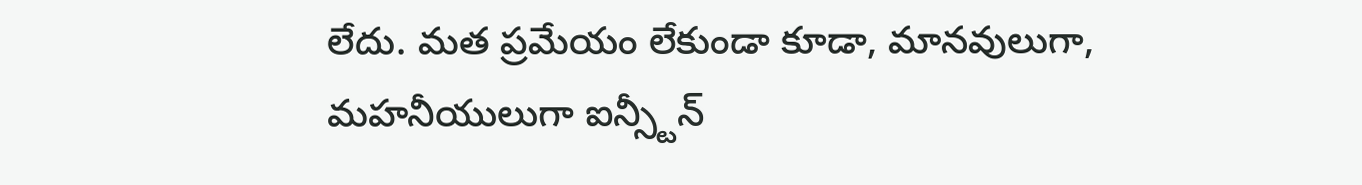లేదు. మత ప్రమేయం లేకుండా కూడా, మానవులుగా, మహనీయులుగా ఐన్స్టీన్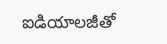ఐడియాలజీతో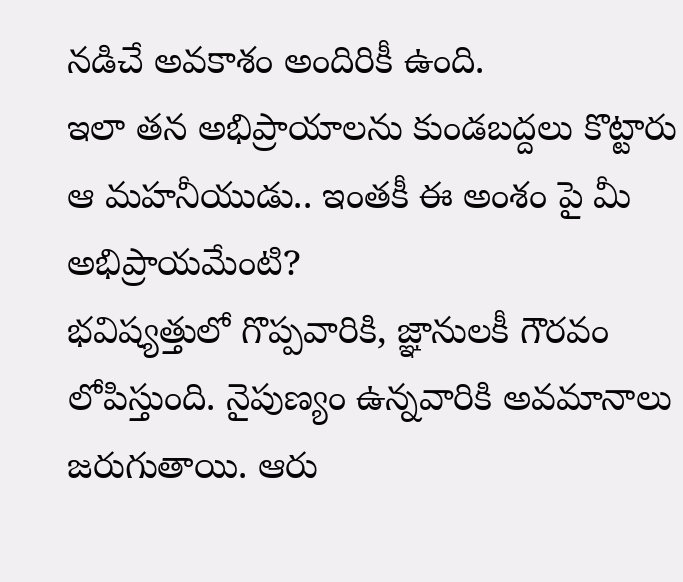నడిచే అవకాశం అందిరికీ ఉంది.
ఇలా తన అభిప్రాయాలను కుండబద్దలు కొట్టారు ఆ మహనీయుడు.. ఇంతకీ ఈ అంశం పై మీ అభిప్రాయమేంటి?
భవిష్యత్తులో గొప్పవారికి, జ్ఞానులకీ గౌరవం లోపిస్తుంది. నైపుణ్యం ఉన్నవారికి అవమానాలు జరుగుతాయి. ఆరు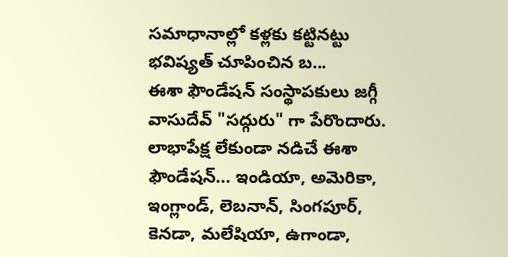సమాధానాల్లో కళ్లకు కట్టినట్టు భవిష్యత్ చూపించిన బ...
ఈశా ఫౌండేషన్ సంస్థాపకులు జగ్గీ వాసుదేవ్ "సద్గురు" గా పేరొందారు. లాభాపేక్ష లేకుండా నడిచే ఈశా ఫౌండేషన్... ఇండియా, అమెరికా, ఇంగ్లాండ్, లెబనాన్, సింగపూర్, కెనడా, మలేషియా, ఉగాండా,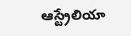ఆస్ట్రేలియా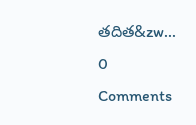తదిత&zw...
0 Comments